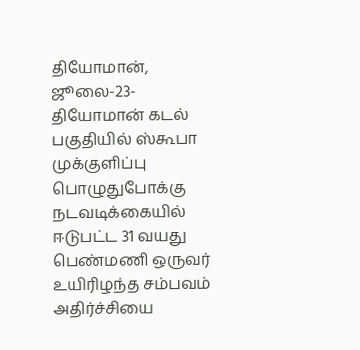தியோமான், ஜூலை-23-தியோமான் கடல் பகுதியில் ஸ்கூபா முக்குளிப்பு பொழுதுபோக்கு நடவடிக்கையில் ஈடுபட்ட 31 வயது பெண்மணி ஒருவர் உயிரிழந்த சம்பவம் அதிர்ச்சியை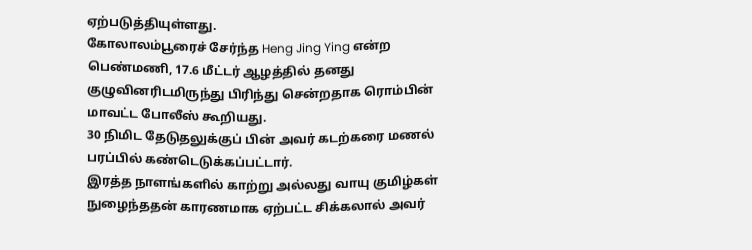ஏற்படுத்தியுள்ளது.
கோலாலம்பூரைச் சேர்ந்த Heng Jing Ying என்ற பெண்மணி, 17.6 மீட்டர் ஆழத்தில் தனது குழுவினரிடமிருந்து பிரிந்து சென்றதாக ரொம்பின் மாவட்ட போலீஸ் கூறியது.
30 நிமிட தேடுதலுக்குப் பின் அவர் கடற்கரை மணல் பரப்பில் கண்டெடுக்கப்பட்டார்.
இரத்த நாளங்களில் காற்று அல்லது வாயு குமிழ்கள் நுழைந்ததன் காரணமாக ஏற்பட்ட சிக்கலால் அவர்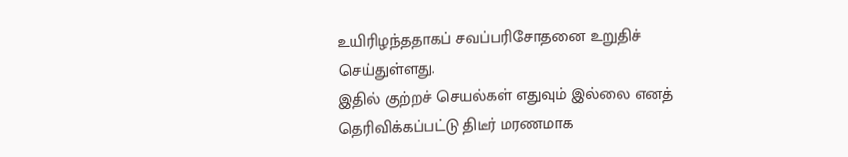உயிரிழந்ததாகப் சவப்பரிசோதனை உறுதிச் செய்துள்ளது.
இதில் குற்றச் செயல்கள் எதுவும் இல்லை எனத் தெரிவிக்கப்பட்டு திடீர் மரணமாக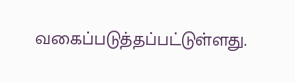வகைப்படுத்தப்பட்டுள்ளது.